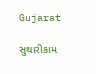Gujarat

સુથારીકામ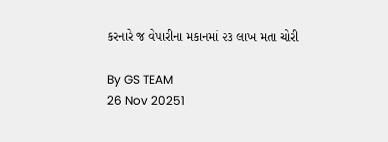કરનારે જ વેપારીના મકાનમાં ૨૩ લાખ મતા ચોરી

By GS TEAM
26 Nov 20251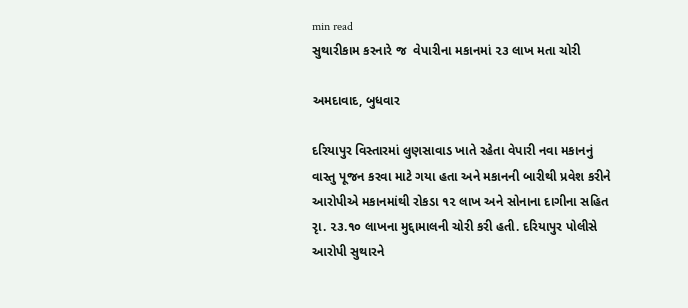min read
સુથારીકામ કરનારે જ  વેપારીના મકાનમાં ૨૩ લાખ મતા ચોરી

અમદાવાદ, બુધવાર

દરિયાપુર વિસ્તારમાં લુણસાવાડ ખાતે રહેતા વેપારી નવા મકાનનું વાસ્તુ પૂજન કરવા માટે ગયા હતા અને મકાનની બારીથી પ્રવેશ કરીને આરોપીએ મકાનમાંથી રોકડા ૧૨ લાખ અને સોનાના દાગીના સહિત રૃા. ૨૩.૧૦ લાખના મુદ્દામાલની ચોરી કરી હતી. દરિયાપુર પોલીસે આરોપી સુથારને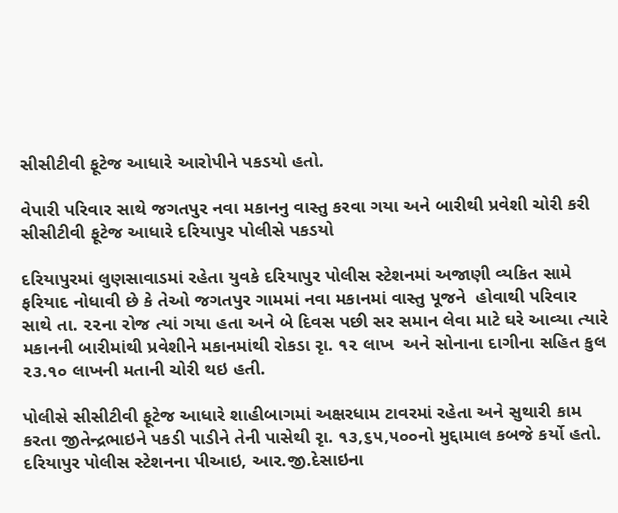સીસીટીવી ફૂટેજ આધારે આરોપીને પકડયો હતો.

વેપારી પરિવાર સાથે જગતપુર નવા મકાનનુ વાસ્તુ કરવા ગયા અને બારીથી પ્રવેશી ચોરી કરી સીસીટીવી ફૂટેજ આધારે દરિયાપુર પોલીસે પકડયો

દરિયાપુરમાં લુણસાવાડમાં રહેતા યુવકે દરિયાપુર પોલીસ સ્ટેશનમાં અજાણી વ્યકિત સામે ફરિયાદ નોધાવી છે કે તેઓ જગતપુર ગામમાં નવા મકાનમાં વાસ્તુ પૂજને  હોવાથી પરિવાર સાથે તા. ૨૨ના રોજ ત્યાં ગયા હતા અને બે દિવસ પછી સર સમાન લેવા માટે ઘરે આવ્યા ત્યારે મકાનની બારીમાંથી પ્રવેશીને મકાનમાંથી રોકડા રૃા. ૧૨ લાખ  અને સોનાના દાગીના સહિત કુલ ૨૩.૧૦ લાખની મતાની ચોરી થઇ હતી.

પોલીસે સીસીટીવી ફૂટેજ આધારે શાહીબાગમાં અક્ષરધામ ટાવરમાં રહેતા અને સુથારી કામ કરતા જીતેન્દ્રભાઇને પકડી પાડીને તેની પાસેથી રૃા. ૧૩,૬૫,૫૦૦નો મુદ્દામાલ કબજે કર્યો હતો. દરિયાપુર પોલીસ સ્ટેશનના પીઆઇ, આર.જી.દેસાઇના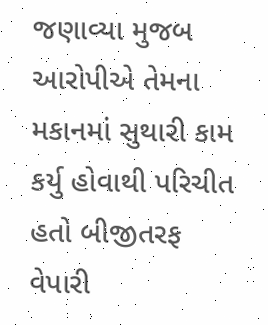જણાવ્યા મુજબ આરોપીએ તેમના મકાનમાં સુથારી કામ કર્યુ હોવાથી પરિચીત હતો બીજીતરફ વેપારી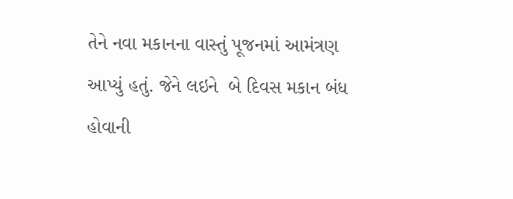તેને નવા મકાનના વાસ્તું પૂજનમાં આમંત્રણ આપ્યું હતું. જેને લઇને  બે દિવસ મકાન બંધ હોવાની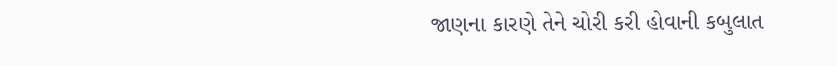જાણના કારણે તેને ચોરી કરી હોવાની કબુલાત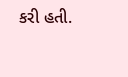કરી હતી.